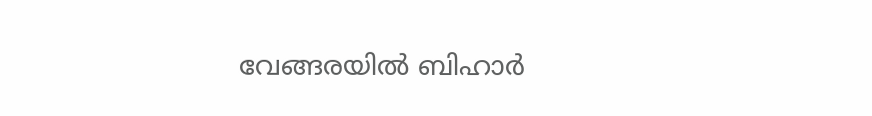വേങ്ങരയില്‍ ബിഹാര്‍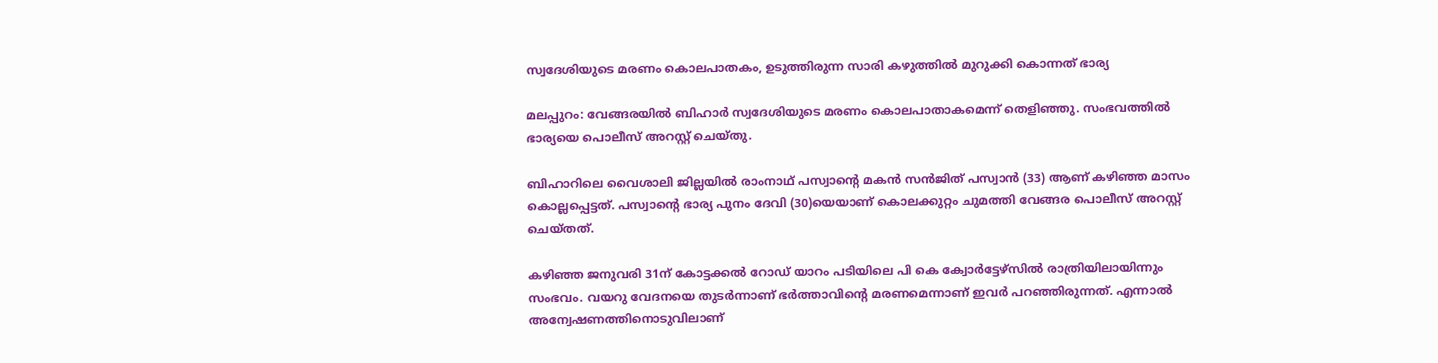സ്വദേശിയുടെ മരണം കൊലപാതകം, ഉടുത്തിരുന്ന സാരി കഴുത്തില്‍ മുറുക്കി കൊന്നത് ഭാര്യ

മലപ്പുറം: വേങ്ങരയില്‍ ബിഹാര്‍ സ്വദേശിയുടെ മരണം കൊലപാതാകമെന്ന് തെളിഞ്ഞു. സംഭവത്തില്‍ ഭാര്യയെ പൊലീസ് അറസ്റ്റ് ചെയ്‌തു.

ബിഹാറിലെ വൈശാലി ജില്ലയില്‍ രാംനാഥ് പസ്വാന്റെ മകന്‍ സന്‍ജിത് പസ്വാന്‍ (33) ആണ് കഴിഞ്ഞ മാസം കൊല്ലപ്പെട്ടത്. പസ്വാന്റെ ഭാര്യ പുനം ദേവി (30)യെയാണ് കൊലക്കുറ്റം ചുമത്തി വേങ്ങര പൊലീസ് അറസ്റ്റ് ചെയ്തത്.

കഴിഞ്ഞ ജനുവരി 31ന് കോട്ടക്കല്‍ റോഡ് യാറം പടിയിലെ പി കെ ക്വോര്‍ട്ടേഴ്‌സില്‍ രാത്രിയിലായിന്നും സംഭവം. വയറു വേദനയെ തുടര്‍ന്നാണ് ഭര്‍ത്താവിന്‍റെ മരണമെന്നാണ് ഇവര്‍ പറഞ്ഞിരുന്നത്. എന്നാല്‍ അന്വേഷണത്തിനൊടുവിലാണ്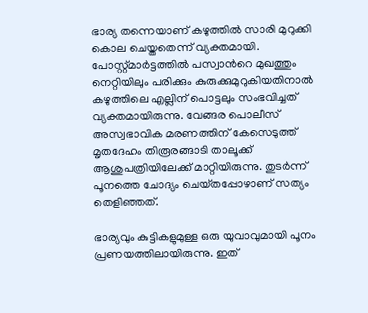ഭാര്യ തന്നെയാണ് കഴുത്തില്‍ സാരി മുറുക്കി കൊല ചെയ്തതെന്ന് വ്യക്തമായി. പോസ്റ്റ്മാര്‍ട്ടത്തില്‍ പസ്വാന്‍റെ മുഖത്തും നെറ്റിയിലും പരിക്കും കുരുക്കുമുറുകിയതിനാല്‍ കഴുത്തിലെ എല്ലിന് പൊട്ടലും സംഭവിച്ചത് വ്യക്തമായിരുന്നു. വേങ്ങര പൊലീസ് അസ്വഭാവിക മരണത്തിന് കേസെടുത്ത് മൃതദേഹം തിരൂരങ്ങാടി താലൂക്ക് ആശുപത്രിയിലേക്ക് മാറ്റിയിരുന്നു. തുടര്‍ന്ന് പൂനത്തെ ചോദ്യം ചെയ്‌തപ്പോഴാണ് സത്യം തെളിഞ്ഞത്.

ഭാര്യവും കുട്ടികളുമുള്ള ഒരു യുവാവുമായി പൂനം പ്രണയത്തിലായിരുന്നു. ഇത്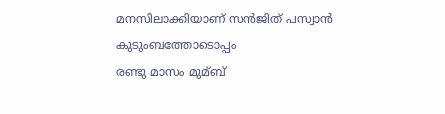മനസിലാക്കിയാണ് സന്‍ജിത് പസ്വാന്‍ കുടുംബത്തോടൊപ്പം
രണ്ടു മാസം മുമ്ബ്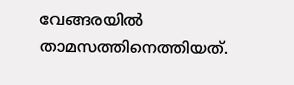വേങ്ങരയില്‍ താമസത്തിനെത്തിയത്.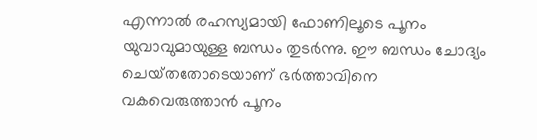എന്നാല്‍ രഹസ്യമായി ഫോണിലൂടെ പൂനം യുവാവുമായുള്ള ബന്ധം തുടര്‍ന്നു. ഈ ബന്ധം ചോദ്യം ചെയ്‌തതോടെയാണ് ഭര്‍ത്താവിനെ വകവെരുത്താന്‍ പൂനം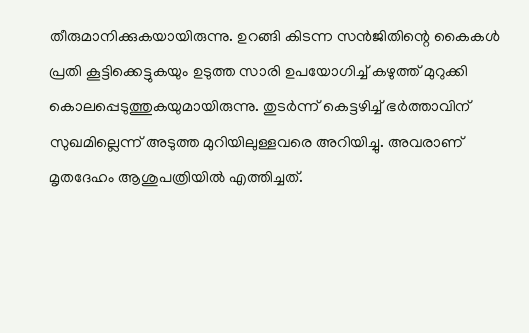തീരുമാനിക്കുകയായിരുന്നു. ഉറങ്ങി കിടന്ന സന്‍ജിതിന്റെ കൈകള്‍ പ്രതി കൂട്ടിക്കെട്ടുകയും ഉടുത്ത സാരി ഉപയോഗിച്ച്‌ കഴുത്ത് മുറുക്കി കൊലപ്പെടുത്തുകയുമായിരുന്നു. തുടര്‍ന്ന് കെട്ടഴിച്ച്‌ ഭര്‍ത്താവിന് സുഖമില്ലെന്ന് അടുത്ത മുറിയിലുള്ളവരെ അറിയിച്ചു. അവരാണ് മൃതദേഹം ആശുപത്രിയില്‍ എത്തിച്ചത്.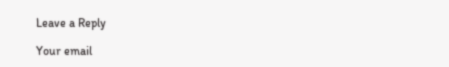Leave a Reply

Your email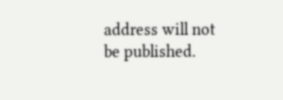address will not be published.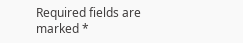Required fields are marked *